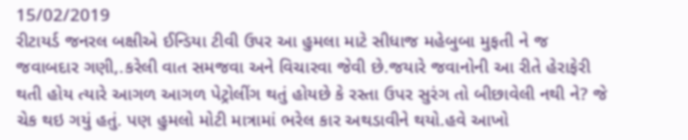15/02/2019
રીટાયર્ડ જનરલ બક્ષીએ ઈન્ડિયા ટીવી ઉપર આ હુમલા માટે સીધાજ મહેબુબા મુફતી ને જ જવાબદાર ગણી,.કરેલી વાત સમજવા અને વિચારવા જેવી છે.જયારે જવાનોની આ રીતે હેરાફેરી થતી હોય ત્યારે આગળ આગળ પેટ્રોલીંગ થતું હોયછે કે રસ્તા ઉપર સુરંગ તો બીછાવેલી નથી ને? જે ચેક થઇ ગયું હતું. પણ હુમલો મોટી માત્રામાં ભરેલ કાર અથડાવીને થયો.હવે આખો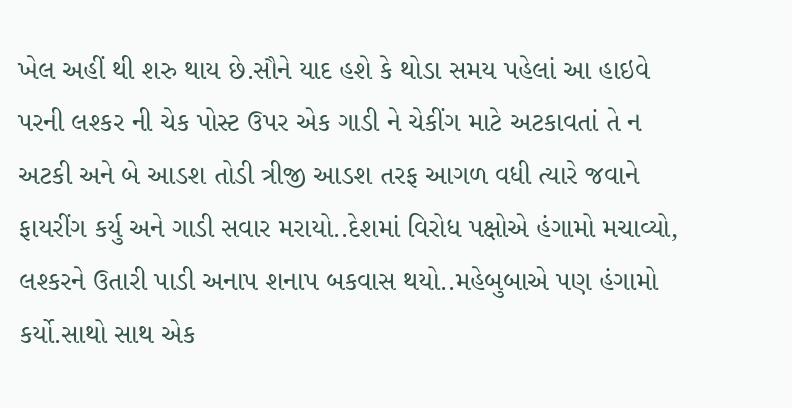ખેલ અહીં થી શરુ થાય છે.સૌને યાદ હશે કે થોડા સમય પહેલાં આ હાઇવે પરની લશ્કર ની ચેક પોસ્ટ ઉપર એક ગાડી ને ચેકીંગ માટે અટકાવતાં તે ન અટકી અને બે આડશ તોડી ત્રીજી આડશ તરફ આગળ વધી ત્યારે જવાને ફાયરીંગ કર્યુ અને ગાડી સવાર મરાયો..દેશમાં વિરોધ પક્ષોએ હંગામો મચાવ્યો, લશ્કરને ઉતારી પાડી અનાપ શનાપ બકવાસ થયો..મહેબુબાએ પણ હંગામો કર્યો.સાથો સાથ એક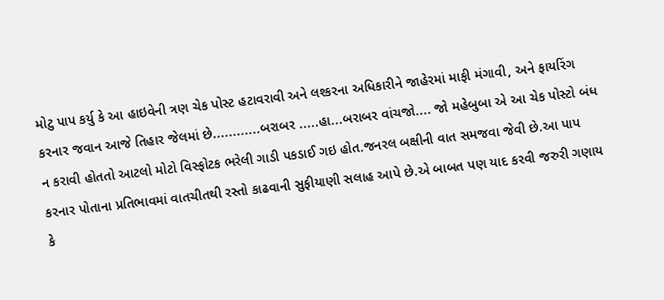મોટુ પાપ કર્યુ કે આ હાઇવેની ત્રણ ચેક પોસ્ટ હટાવરાવી અને લશ્કરના અધિકારીને જાહેરમાં માફી મંગાવી, અને ફાયરિંગ કરનાર જવાન આજે તિહાર જેલમાં છે............બરાબર .....હા...બરાબર વાંચજો.... જો મહેબુબા એ આ ચેક પોસ્ટો બંધ ન કરાવી હોતતો આટલો મોટો વિસ્ફોટક ભરેલી ગાડી પકડાઈ ગઇ હોત.જનરલ બક્ષીની વાત સમજવા જેવી છે.આ પાપ કરનાર પોતાના પ્રતિભાવમાં વાતચીતથી રસ્તો કાઢવાની સુફીયાણી સલાહ આપે છે.એ બાબત પણ યાદ કરવી જરુરી ગણાય કે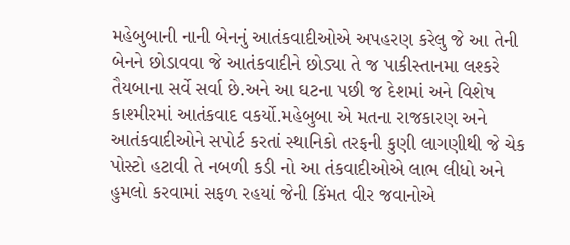મહેબુબાની નાની બેનનું આતંકવાદીઓએ અપહરણ કરેલુ જે આ તેની બેનને છોડાવવા જે આતંકવાદીને છોડ્યા તે જ પાકીસ્તાનમા લશ્કરે તૈયબાના સર્વે સર્વા છે.અને આ ઘટના પછી જ દેશમાં અને વિશેષ કાશ્મીરમાં આતંકવાદ વકર્યો.મહેબુબા એ મતના રાજકારણ અને આતંકવાદીઓને સપોર્ટ કરતાં સ્થાનિકો તરફની કુણી લાગણીથી જે ચેક પોસ્ટો હટાવી તે નબળી કડી નો આ તંકવાદીઓએ લાભ લીધો અને હુમલો કરવામાં સફળ રહયાં જેની કિંમત વીર જવાનોએ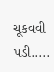ચૂકવવી પડી.....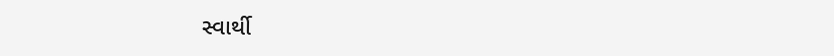સ્વાર્થી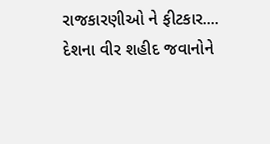રાજકારણીઓ ને ફીટકાર....
દેશના વીર શહીદ જવાનોને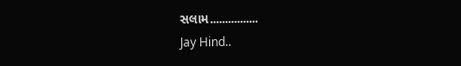સલામ................
Jay Hind..